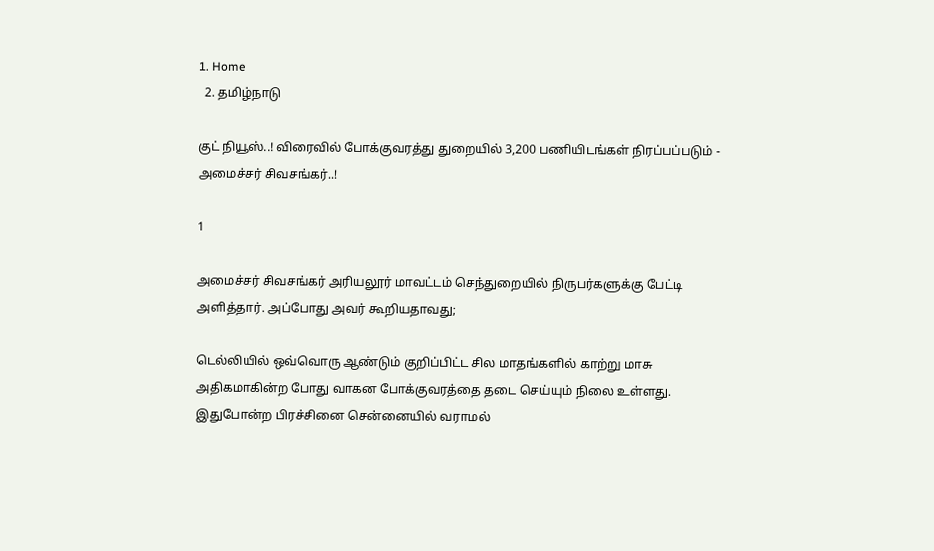1. Home
  2. தமிழ்நாடு

குட் நியூஸ்..! விரைவில் போக்குவரத்து துறையில் 3,200 பணியிடங்கள் நிரப்பப்படும் - அமைச்சர் சிவசங்கர்..!

1

அமைச்சர் சிவசங்கர் அரியலூர் மாவட்டம் செந்துறையில் நிருபர்களுக்கு பேட்டி அளித்தார். அப்போது அவர் கூறியதாவது;

டெல்லியில் ஒவ்வொரு ஆண்டும் குறிப்பிட்ட சில மாதங்களில் காற்று மாசு அதிகமாகின்ற போது வாகன போக்குவரத்தை தடை செய்யும் நிலை உள்ளது. இதுபோன்ற பிரச்சினை சென்னையில் வராமல்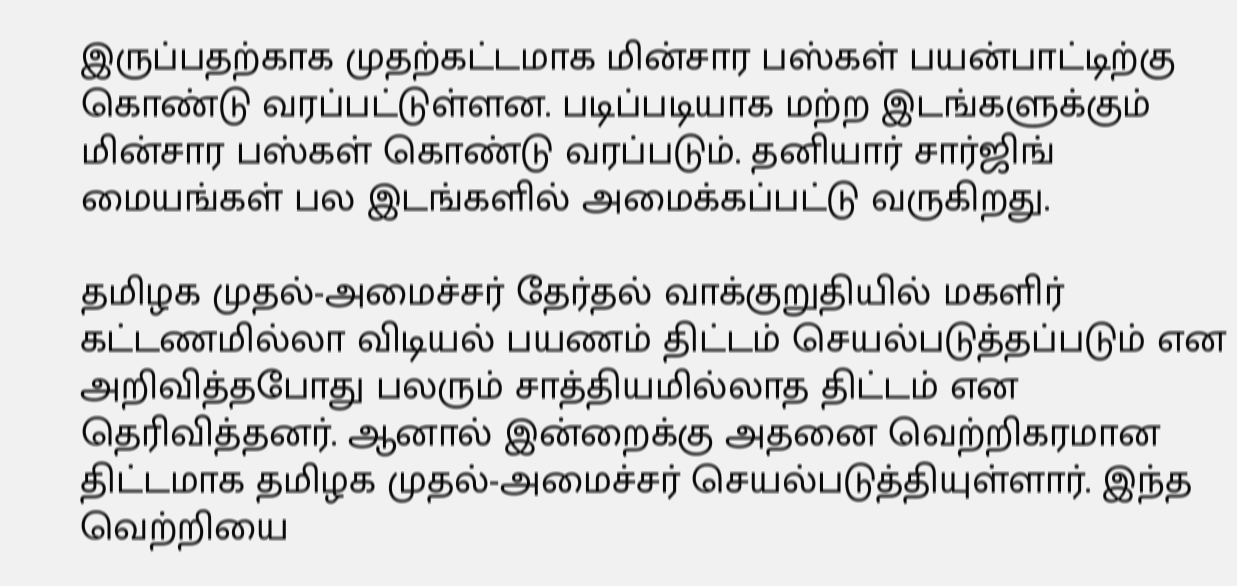இருப்பதற்காக முதற்கட்டமாக மின்சார பஸ்கள் பயன்பாட்டிற்கு கொண்டு வரப்பட்டுள்ளன. படிப்படியாக மற்ற இடங்களுக்கும் மின்சார பஸ்கள் கொண்டு வரப்படும். தனியார் சார்ஜிங் மையங்கள் பல இடங்களில் அமைக்கப்பட்டு வருகிறது.

தமிழக முதல்-அமைச்சர் தேர்தல் வாக்குறுதியில் மகளிர் கட்டணமில்லா விடியல் பயணம் திட்டம் செயல்படுத்தப்படும் என அறிவித்தபோது பலரும் சாத்தியமில்லாத திட்டம் என தெரிவித்தனர். ஆனால் இன்றைக்கு அதனை வெற்றிகரமான திட்டமாக தமிழக முதல்-அமைச்சர் செயல்படுத்தியுள்ளார். இந்த வெற்றியை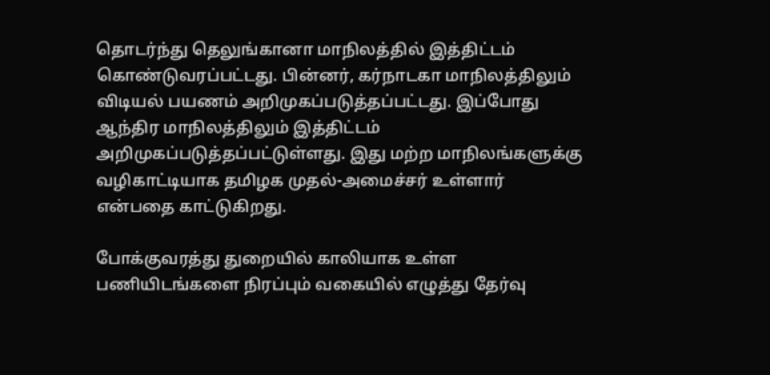தொடர்ந்து தெலுங்கானா மாநிலத்தில் இத்திட்டம் கொண்டுவரப்பட்டது. பின்னர், கர்நாடகா மாநிலத்திலும் விடியல் பயணம் அறிமுகப்படுத்தப்பட்டது. இப்போது ஆந்திர மாநிலத்திலும் இத்திட்டம் அறிமுகப்படுத்தப்பட்டுள்ளது. இது மற்ற மாநிலங்களுக்கு வழிகாட்டியாக தமிழக முதல்-அமைச்சர் உள்ளார் என்பதை காட்டுகிறது.

போக்குவரத்து துறையில் காலியாக உள்ள பணியிடங்களை நிரப்பும் வகையில் எழுத்து தேர்வு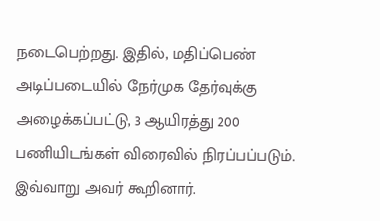நடைபெற்றது. இதில், மதிப்பெண் அடிப்படையில் நேர்முக தேர்வுக்கு அழைக்கப்பட்டு, 3 ஆயிரத்து 200 பணியிடங்கள் விரைவில் நிரப்பப்படும். இவ்வாறு அவர் கூறினார்.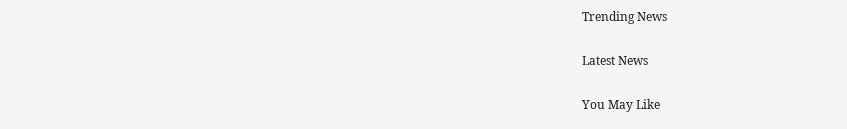Trending News

Latest News

You May Like